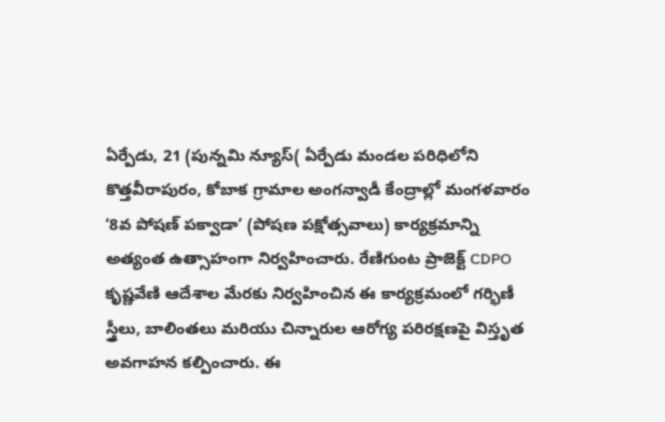ఏర్పేడు, 21 (పున్నమి న్యూస్( ఏర్పేడు మండల పరిధిలోని కొత్తవీరాపురం, కోబాక గ్రామాల అంగన్వాడీ కేంద్రాల్లో మంగళవారం ‘8వ పోషణ్ పక్వాడా’ (పోషణ పక్షోత్సవాలు) కార్యక్రమాన్ని అత్యంత ఉత్సాహంగా నిర్వహించారు. రేణిగుంట ప్రాజెక్ట్ CDPO కృష్ణవేణి ఆదేశాల మేరకు నిర్వహించిన ఈ కార్యక్రమంలో గర్భిణీ స్త్రీలు, బాలింతలు మరియు చిన్నారుల ఆరోగ్య పరిరక్షణపై విస్తృత అవగాహన కల్పించారు. ఈ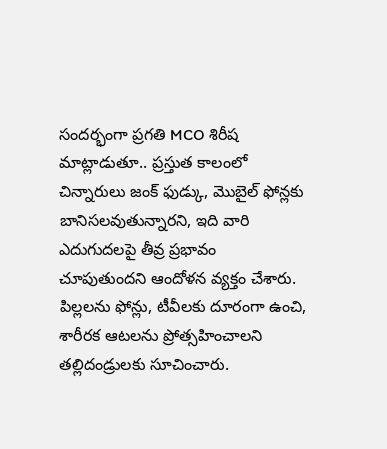సందర్భంగా ప్రగతి MCO శిరీష మాట్లాడుతూ.. ప్రస్తుత కాలంలో చిన్నారులు జంక్ ఫుడ్కు, మొబైల్ ఫోన్లకు బానిసలవుతున్నారని, ఇది వారి ఎదుగుదలపై తీవ్ర ప్రభావం చూపుతుందని ఆందోళన వ్యక్తం చేశారు. పిల్లలను ఫోన్లు, టీవీలకు దూరంగా ఉంచి, శారీరక ఆటలను ప్రోత్సహించాలని తల్లిదండ్రులకు సూచించారు.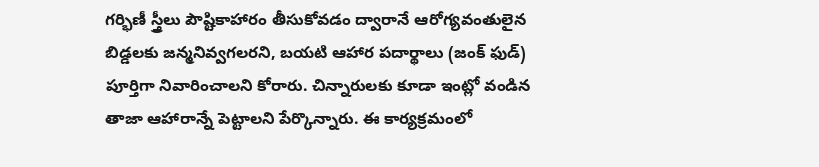గర్భిణీ స్త్రీలు పౌష్టికాహారం తీసుకోవడం ద్వారానే ఆరోగ్యవంతులైన బిడ్డలకు జన్మనివ్వగలరని, బయటి ఆహార పదార్థాలు (జంక్ ఫుడ్) పూర్తిగా నివారించాలని కోరారు. చిన్నారులకు కూడా ఇంట్లో వండిన తాజా ఆహారాన్నే పెట్టాలని పేర్కొన్నారు. ఈ కార్యక్రమంలో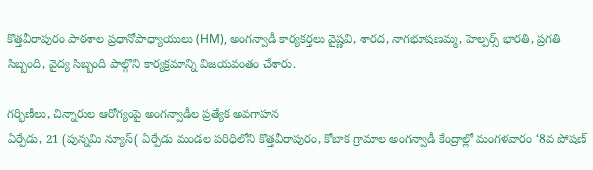కొత్తవీరాపురం పాఠశాల ప్రధానోపాధ్యాయులు (HM), అంగన్వాడీ కార్యకర్తలు వైష్ణవి, శారద, నాగభూషణమ్మ, హెల్పర్స్ భారతి, ప్రగతి సిబ్బంది, వైద్య సిబ్బంది పాల్గొని కార్యక్రమాన్ని విజయవంతం చేశారు.

గర్భిణీలు, చిన్నారుల ఆరోగ్యంపై అంగన్వాడీల ప్రత్యేక అవగాహన
ఏర్పేడు, 21 (పున్నమి న్యూస్( ఏర్పేడు మండల పరిధిలోని కొత్తవీరాపురం, కోబాక గ్రామాల అంగన్వాడీ కేంద్రాల్లో మంగళవారం ‘8వ పోషణ్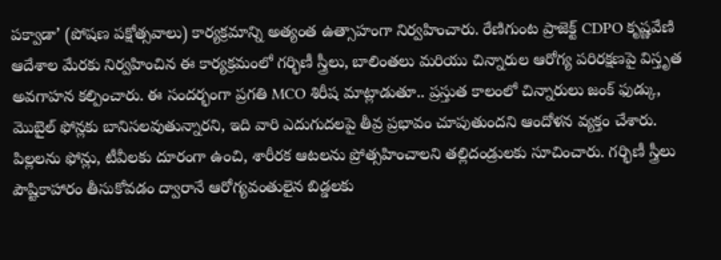పక్వాడా’ (పోషణ పక్షోత్సవాలు) కార్యక్రమాన్ని అత్యంత ఉత్సాహంగా నిర్వహించారు. రేణిగుంట ప్రాజెక్ట్ CDPO కృష్ణవేణి ఆదేశాల మేరకు నిర్వహించిన ఈ కార్యక్రమంలో గర్భిణీ స్త్రీలు, బాలింతలు మరియు చిన్నారుల ఆరోగ్య పరిరక్షణపై విస్తృత అవగాహన కల్పించారు. ఈ సందర్భంగా ప్రగతి MCO శిరీష మాట్లాడుతూ.. ప్రస్తుత కాలంలో చిన్నారులు జంక్ ఫుడ్కు, మొబైల్ ఫోన్లకు బానిసలవుతున్నారని, ఇది వారి ఎదుగుదలపై తీవ్ర ప్రభావం చూపుతుందని ఆందోళన వ్యక్తం చేశారు. పిల్లలను ఫోన్లు, టీవీలకు దూరంగా ఉంచి, శారీరక ఆటలను ప్రోత్సహించాలని తల్లిదండ్రులకు సూచించారు. గర్భిణీ స్త్రీలు పౌష్టికాహారం తీసుకోవడం ద్వారానే ఆరోగ్యవంతులైన బిడ్డలకు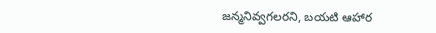జన్మనివ్వగలరని, బయటి ఆహార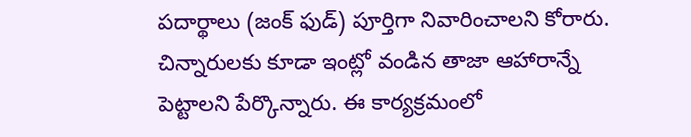పదార్థాలు (జంక్ ఫుడ్) పూర్తిగా నివారించాలని కోరారు. చిన్నారులకు కూడా ఇంట్లో వండిన తాజా ఆహారాన్నే పెట్టాలని పేర్కొన్నారు. ఈ కార్యక్రమంలో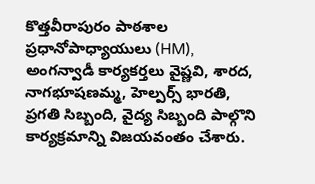కొత్తవీరాపురం పాఠశాల ప్రధానోపాధ్యాయులు (HM), అంగన్వాడీ కార్యకర్తలు వైష్ణవి, శారద, నాగభూషణమ్మ, హెల్పర్స్ భారతి, ప్రగతి సిబ్బంది, వైద్య సిబ్బంది పాల్గొని కార్యక్రమాన్ని విజయవంతం చేశారు.